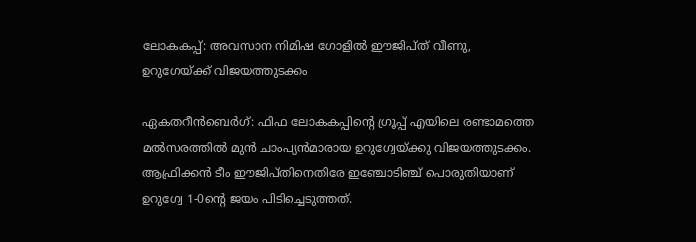ലോകകപ്പ്: അവസാന നിമിഷ ഗോളിൽ ഈജിപ്ത് വീണു, ഉറുഗേയ്ക്ക് വിജയത്തുടക്കം

ഏകതറീന്‍ബെര്‍ഗ്: ഫിഫ ലോകകപ്പിന്റെ ഗ്രൂപ്പ് എയിലെ രണ്ടാമത്തെ മല്‍സരത്തില്‍ മുന്‍ ചാംപ്യന്‍മാരായ ഉറുഗ്വേയ്ക്കു വിജയത്തുടക്കം. ആഫ്രിക്കന്‍ ടീം ഈജിപ്തിനെതിരേ ഇഞ്ചോടിഞ്ച് പൊരുതിയാണ് ഉറുഗ്വേ 1-0ന്റെ ജയം പിടിച്ചെടുത്തത്.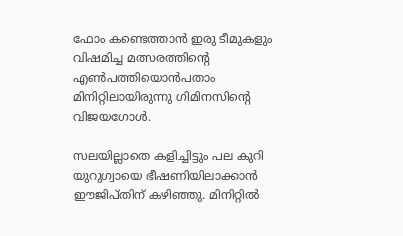ഫോം കണ്ടെത്താൻ ഇരു ടീമുകളും വിഷമിച്ച മത്സരത്തിന്റെ എൺപത്തിയൊൻപതാം മിനിറ്റിലായിരുന്നു ഗിമിനസിന്റെ വിജയഗോൾ.

സലയില്ലാതെ കളിച്ചിട്ടും പല കുറി യുറുഗ്വായെ ഭീഷണിയിലാക്കാൻ ഈജിപ്തിന് കഴിഞ്ഞു. മിനിറ്റില്‍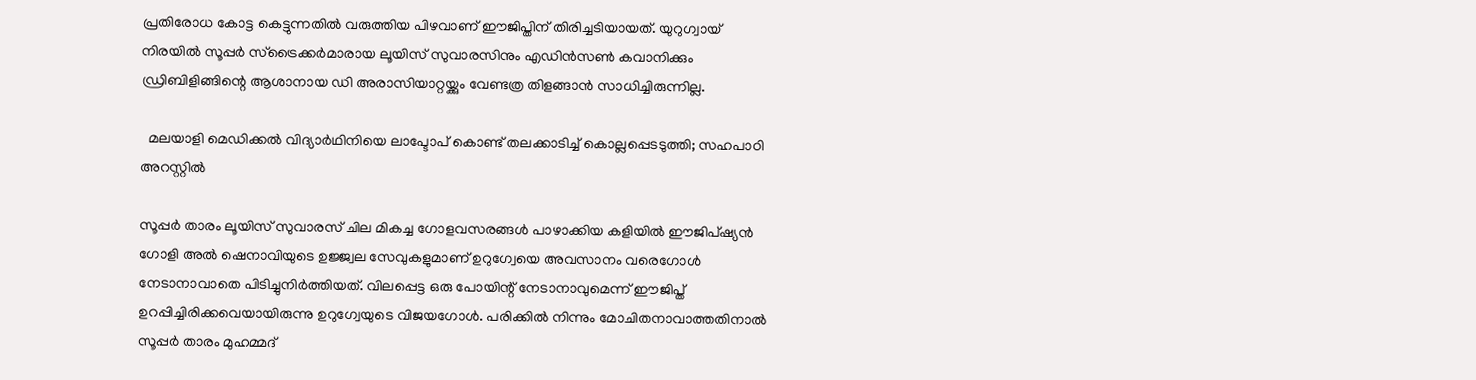പ്രതിരോധ കോട്ട കെട്ടുന്നതില്‍ വരുത്തിയ പിഴവാണ് ഈജിപ്തിന് തിരിച്ചടിയായത്‌. യുറുഗ്വായ് നിരയില്‍ സൂപ്പർ സ്ട്രൈക്കർമാരായ ലൂയിസ് സുവാരസിനും എഡിൻസൺ കവാനിക്കും ഡ്രിബിളിങ്ങിന്റെ ആശാനായ ഡി അരാസിയാറ്റയ്ക്കും വേണ്ടത്ര തിളങ്ങാൻ സാധിച്ചിരുന്നില്ല.

  മലയാളി മെഡിക്കൽ വിദ്യാർഥിനിയെ ലാപ്ടോപ് കൊണ്ട് തലക്കാടിച്ച് കൊല്ലപ്പെടടുത്തി; സഹപാഠി അറസ്റ്റിൽ

സൂപ്പര്‍ താരം ലൂയിസ് സുവാരസ് ചില മികച്ച ഗോളവസരങ്ങള്‍ പാഴാക്കിയ കളിയില്‍ ഈജിപ്ഷ്യന്‍ ഗോളി അല്‍ ഷെനാവിയുടെ ഉജ്ജ്വല സേവുകളുമാണ് ഉറുഗ്വേയെ അവസാനം വരെഗോള്‍ നേടാനാവാതെ പിടിച്ചുനിര്‍ത്തിയത്. വിലപ്പെട്ട ഒരു പോയിന്റ് നേടാനാവുമെന്ന് ഈജിപ്ത് ഉറപ്പിച്ചിരിക്കവെയായിരുന്നു ഉറുഗ്വേയുടെ വിജയഗോള്‍. പരിക്കില്‍ നിന്നും മോചിതനാവാത്തതിനാല്‍ സൂപ്പര്‍ താരം മുഹമ്മദ്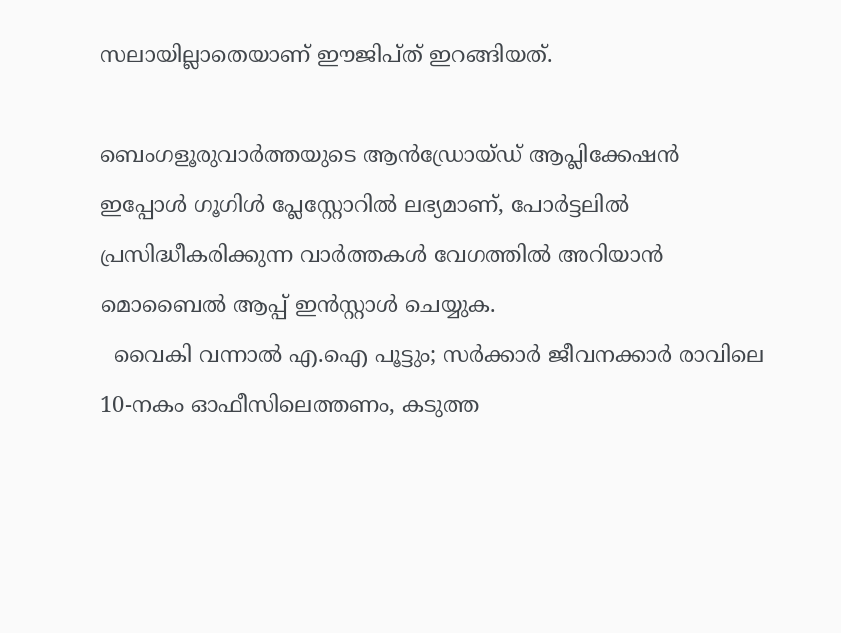സലായില്ലാതെയാണ് ഈജിപ്ത് ഇറങ്ങിയത്.

ബെംഗളൂരുവാർത്തയുടെ ആൻഡ്രോയ്ഡ് ആപ്ലിക്കേഷൻ ഇപ്പോൾ ഗൂഗിൾ പ്ലേസ്റ്റോറിൽ ലഭ്യമാണ്, പോർട്ടലിൽ പ്രസിദ്ധീകരിക്കുന്ന വാർത്തകൾ വേഗത്തിൽ അറിയാൻ മൊബൈൽ ആപ്പ് ഇൻസ്റ്റാൾ ചെയ്യുക.
  വൈകി വന്നാൽ എ.ഐ പൂട്ടും; സർക്കാർ ജീവനക്കാർ രാവിലെ 10-നകം ഓഫീസിലെത്തണം, കടുത്ത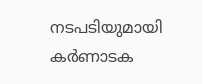നടപടിയുമായി കർണാടക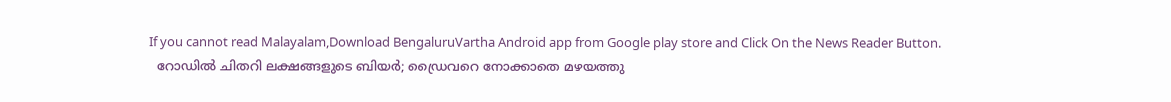If you cannot read Malayalam,Download BengaluruVartha Android app from Google play store and Click On the News Reader Button.
  റോഡിൽ ചിതറി ലക്ഷങ്ങളുടെ ബിയർ; ഡ്രൈവറെ നോക്കാതെ മഴയത്തു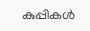കുപ്പികൾ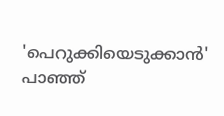'പെറുക്കിയെടുക്കാൻ' പാഞ്ഞ്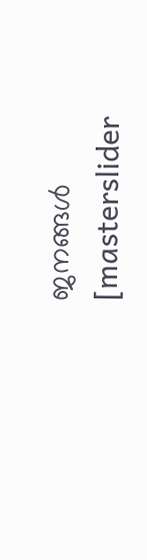ജനങ്ങൾ
[masterslider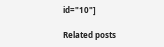id="10"]

Related posts